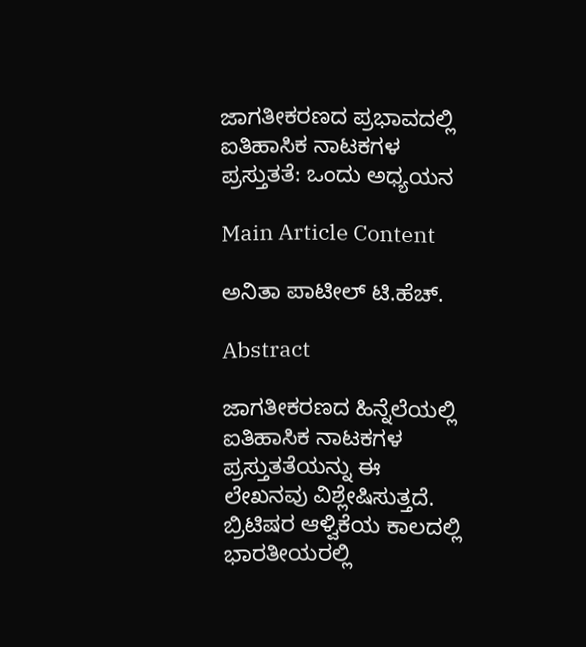ಜಾಗತೀಕರಣದ ಪ್ರಭಾವದಲ್ಲಿ ಐತಿಹಾಸಿಕ ನಾಟಕಗಳ ಪ್ರಸ್ತುತತೆ: ಒಂದು ಅಧ್ಯಯನ

Main Article Content

ಅನಿತಾ ಪಾಟೀಲ್ ಟಿ.ಹೆಚ್.

Abstract

ಜಾಗತೀಕರಣದ ಹಿನ್ನೆಲೆಯಲ್ಲಿ ಐತಿಹಾಸಿಕ ನಾಟಕಗಳ ಪ್ರಸ್ತುತತೆಯನ್ನು ಈ ಲೇಖನವು ವಿಶ್ಲೇಷಿಸುತ್ತದೆ. ಬ್ರಿಟಿಷರ ಆಳ್ವಿಕೆಯ ಕಾಲದಲ್ಲಿ ಭಾರತೀಯರಲ್ಲಿ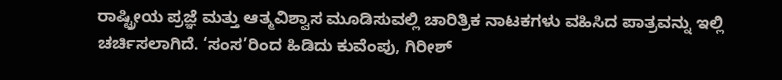ರಾಷ್ಟ್ರೀಯ ಪ್ರಜ್ಞೆ ಮತ್ತು ಆತ್ಮವಿಶ್ವಾಸ ಮೂಡಿಸುವಲ್ಲಿ ಚಾರಿತ್ರಿಕ ನಾಟಕಗಳು ವಹಿಸಿದ ಪಾತ್ರವನ್ನು ಇಲ್ಲಿ ಚರ್ಚಿಸಲಾಗಿದೆ. ‘ಸಂಸ’ರಿಂದ ಹಿಡಿದು ಕುವೆಂಪು, ಗಿರೀಶ್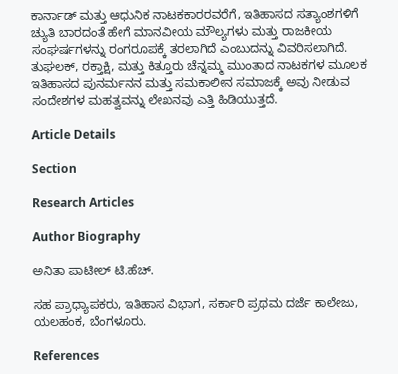ಕಾರ್ನಾಡ್ ಮತ್ತು ಆಧುನಿಕ ನಾಟಕಕಾರರವರೆಗೆ, ಇತಿಹಾಸದ ಸತ್ಯಾಂಶಗಳಿಗೆ ಚ್ಯುತಿ ಬಾರದಂತೆ ಹೇಗೆ ಮಾನವೀಯ ಮೌಲ್ಯಗಳು ಮತ್ತು ರಾಜಕೀಯ ಸಂಘರ್ಷಗಳನ್ನು ರಂಗರೂಪಕ್ಕೆ ತರಲಾಗಿದೆ ಎಂಬುದನ್ನು ವಿವರಿಸಲಾಗಿದೆ. ತುಘಲಕ್, ರಕ್ತಾಕ್ಷಿ, ಮತ್ತು ಕಿತ್ತೂರು ಚೆನ್ನಮ್ಮ ಮುಂತಾದ ನಾಟಕಗಳ ಮೂಲಕ ಇತಿಹಾಸದ ಪುನರ್ಮನನ ಮತ್ತು ಸಮಕಾಲೀನ ಸಮಾಜಕ್ಕೆ ಅವು ನೀಡುವ ಸಂದೇಶಗಳ ಮಹತ್ವವನ್ನು ಲೇಖನವು ಎತ್ತಿ ಹಿಡಿಯುತ್ತದೆ.

Article Details

Section

Research Articles

Author Biography

ಅನಿತಾ ಪಾಟೀಲ್ ಟಿ.ಹೆಚ್.

ಸಹ ಪ್ರಾಧ್ಯಾಪಕರು, ಇತಿಹಾಸ ವಿಭಾಗ, ಸರ್ಕಾರಿ ಪ್ರಥಮ ದರ್ಜೆ ಕಾಲೇಜು, ಯಲಹಂಕ, ಬೆಂಗಳೂರು.

References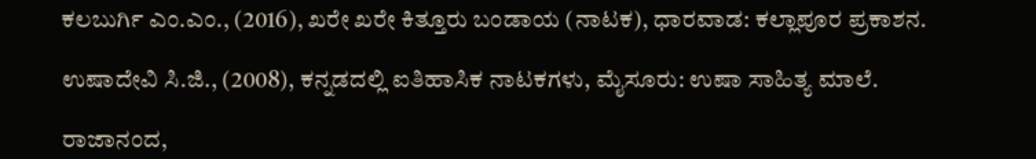ಕಲಬುರ್ಗಿ ಎಂ.ಎಂ., (2016), ಖರೇ ಖರೇ ಕಿತ್ತೂರು ಬಂಡಾಯ (ನಾಟಕ), ಧಾರವಾಡ: ಕಲ್ಲಾಪೂರ ಪ್ರಕಾಶನ.

ಉಷಾದೇವಿ ಸಿ.ಜಿ., (2008), ಕನ್ನಡದಲ್ಲಿ ಐತಿಹಾಸಿಕ ನಾಟಕಗಳು, ಮೈಸೂರು: ಉಷಾ ಸಾಹಿತ್ಯ ಮಾಲೆ.

ರಾಜಾನಂದ,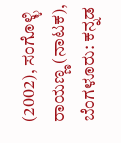(2002), ಸಂಗೊಳ್ಳಿ ರಾಯಣ್ಣ (ನಾಟಕ), ಬೆಂಗಳೂರು: ಕನ್ನಡ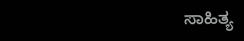ಸಾಹಿತ್ಯ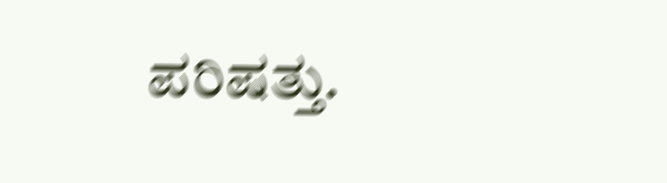ಪರಿಷತ್ತು.